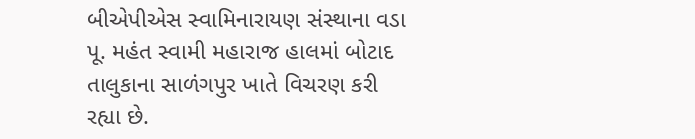બીએપીએસ સ્વામિનારાયણ સંસ્થાના વડા પૂ. મહંત સ્વામી મહારાજ હાલમાં બોટાદ તાલુકાના સાળંગપુર ખાતે વિચરણ કરી રહ્યા છે.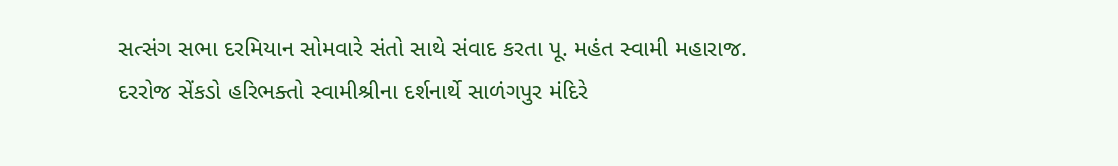સત્સંગ સભા દરમિયાન સોમવારે સંતો સાથે સંવાદ કરતા પૂ. મહંત સ્વામી મહારાજ. દરરોજ સેંકડો હરિભક્તો સ્વામીશ્રીના દર્શનાર્થે સાળંગપુર મંદિરે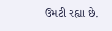ઉમટી રહ્યા છે.